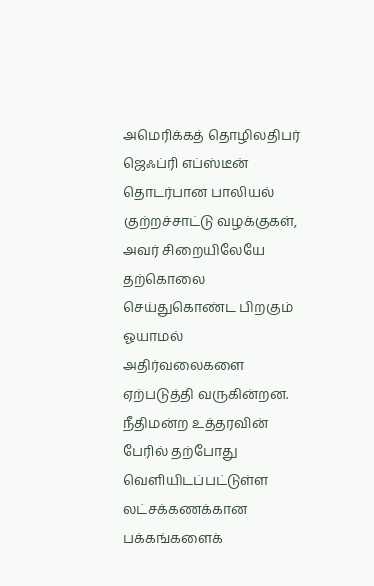அமெரிக்கத் தொழிலதிபர் ஜெஃப்ரி எப்ஸ்டீன் தொடர்பான பாலியல் குற்றச்சாட்டு வழக்குகள், அவர் சிறையிலேயே தற்கொலை செய்துகொண்ட பிறகும் ஓயாமல் அதிர்வலைகளை ஏற்படுத்தி வருகின்றன. நீதிமன்ற உத்தரவின் பேரில் தற்போது வெளியிடப்பட்டுள்ள லட்சக்கணக்கான பக்கங்களைக்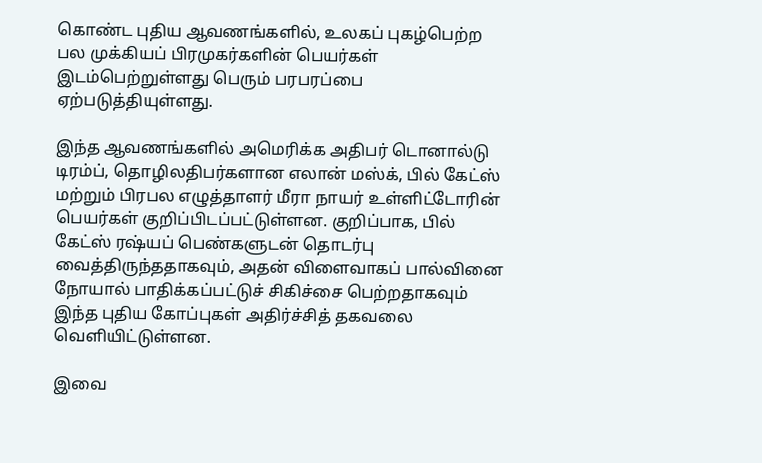கொண்ட புதிய ஆவணங்களில், உலகப் புகழ்பெற்ற பல முக்கியப் பிரமுகர்களின் பெயர்கள் இடம்பெற்றுள்ளது பெரும் பரபரப்பை ஏற்படுத்தியுள்ளது.

இந்த ஆவணங்களில் அமெரிக்க அதிபர் டொனால்டு டிரம்ப், தொழிலதிபர்களான எலான் மஸ்க், பில் கேட்ஸ் மற்றும் பிரபல எழுத்தாளர் மீரா நாயர் உள்ளிட்டோரின் பெயர்கள் குறிப்பிடப்பட்டுள்ளன. குறிப்பாக, பில் கேட்ஸ் ரஷ்யப் பெண்களுடன் தொடர்பு வைத்திருந்ததாகவும், அதன் விளைவாகப் பால்வினை நோயால் பாதிக்கப்பட்டுச் சிகிச்சை பெற்றதாகவும் இந்த புதிய கோப்புகள் அதிர்ச்சித் தகவலை வெளியிட்டுள்ளன.

இவை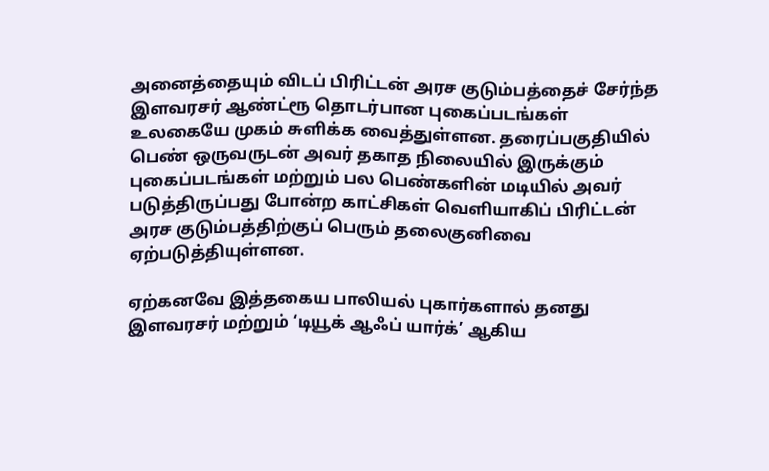அனைத்தையும் விடப் பிரிட்டன் அரச குடும்பத்தைச் சேர்ந்த இளவரசர் ஆண்ட்ரூ தொடர்பான புகைப்படங்கள் உலகையே முகம் சுளிக்க வைத்துள்ளன. தரைப்பகுதியில் பெண் ஒருவருடன் அவர் தகாத நிலையில் இருக்கும் புகைப்படங்கள் மற்றும் பல பெண்களின் மடியில் அவர் படுத்திருப்பது போன்ற காட்சிகள் வெளியாகிப் பிரிட்டன் அரச குடும்பத்திற்குப் பெரும் தலைகுனிவை ஏற்படுத்தியுள்ளன.

ஏற்கனவே இத்தகைய பாலியல் புகார்களால் தனது இளவரசர் மற்றும் ‘டியூக் ஆஃப் யார்க்’ ஆகிய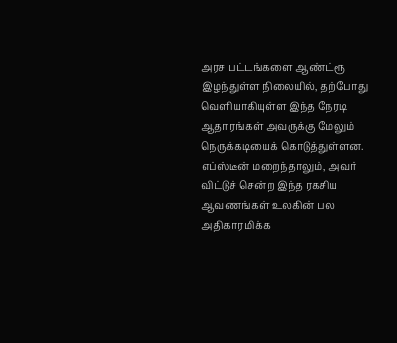அரச பட்டங்களை ஆண்ட்ரூ இழந்துள்ள நிலையில், தற்போது வெளியாகியுள்ள இந்த நேரடி ஆதாரங்கள் அவருக்கு மேலும் நெருக்கடியைக் கொடுத்துள்ளன. எப்ஸ்டீன் மறைந்தாலும், அவர் விட்டுச் சென்ற இந்த ரகசிய ஆவணங்கள் உலகின் பல அதிகாரமிக்க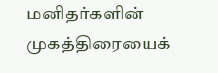மனிதர்களின் முகத்திரையைக்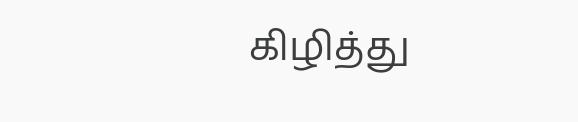கிழித்து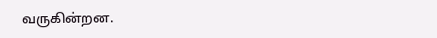வருகின்றன.